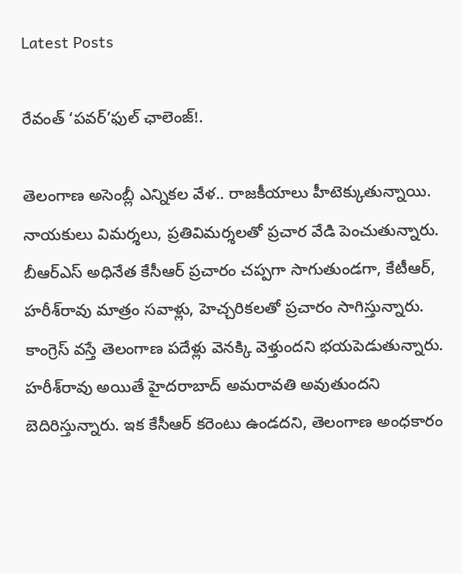Latest Posts

రేవంత్‌ ‘పవర్‌’ఫుల్‌ ఛాలెంజ్‌!.

తెలంగాణ అసెంబ్లీ ఎన్నికల వేళ.. రాజకీయాలు హీటెక్కుతున్నాయి. నాయకులు విమర్శలు, ప్రతివిమర్శలతో ప్రచార వేడి పెంచుతున్నారు. బీఆర్‌ఎస్‌ అధినేత కేసీఆర్‌ ప్రచారం చప్పగా సాగుతుండగా, కేటీఆర్, హరీశ్‌రావు మాత్రం సవాళ్లు, హెచ్చరికలతో ప్రచారం సాగిస్తున్నారు. కాంగ్రెస్‌ వస్తే తెలంగాణ పదేళ్లు వెనక్కి వెళ్తుందని భయపెడుతున్నారు. హరీశ్‌రావు అయితే హైదరాబాద్‌ అమరావతి అవుతుందని బెదిరిస్తున్నారు. ఇక కేసీఆర్‌ కరెంటు ఉండదని, తెలంగాణ అంధకారం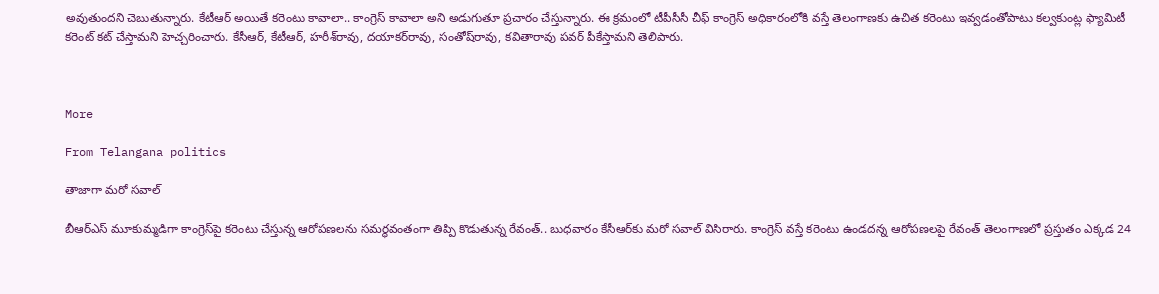అవుతుందని చెబుతున్నారు. కేటీఆర్‌ అయితే కరెంటు కావాలా.. కాంగ్రెస్‌ కావాలా అని అడుగుతూ ప్రచారం చేస్తున్నారు. ఈ క్రమంలో టీపీసీసీ చీఫ్‌ కాంగ్రెస్‌ అధికారంలోకి వస్తే తెలంగాణకు ఉచిత కరెంటు ఇవ్వడంతోపాటు కల్వకుంట్ల ఫ్యామిటీ కరెంట్‌ కట్‌ చేస్తామని హెచ్చరించారు. కేసీఆర్, కేటీఆర్, హరీశ్‌రావు, దయాకర్‌రావు, సంతోష్‌రావు, కవితారావు పవర్‌ పీకేస్తామని తెలిపారు.



More

From Telangana politics

తాజాగా మరో సవాల్‌

బీఆర్‌ఎస్‌ మూకుమ్మడిగా కాంగ్రెస్‌పై కరెంటు చేస్తున్న ఆరోపణలను సమర్థవంతంగా తిప్పి కొడుతున్న రేవంత్‌.. బుధవారం కేసీఆర్‌కు మరో సవాల్‌ విసిరారు. కాంగ్రెస్‌ వస్తే కరెంటు ఉండదన్న ఆరోపణలపై రేవంత్‌ తెలంగాణలో ప్రస్తుతం ఎక్కడ 24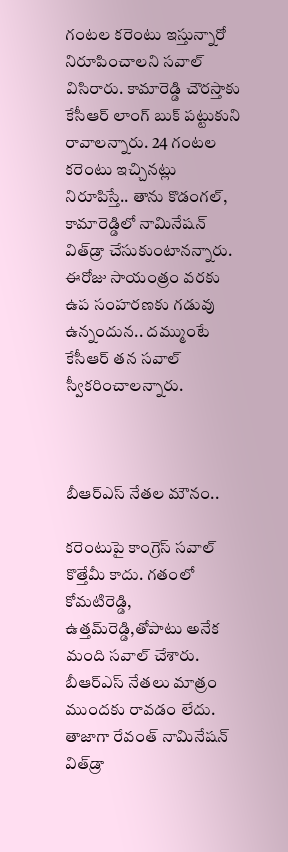గంటల కరెంటు ఇస్తున్నారో నిరూపించాలని సవాల్‌ విసిరారు. కామారెడ్డి చౌరస్తాకు కేసీఆర్‌ లాంగ్‌ బుక్‌ పట్టుకుని రావాలన్నారు. 24 గంటల కరెంటు ఇచ్చినట్లు నిరూపిస్తే.. తాను కొడంగల్, కామారెడ్డిలో నామినేషన్‌ విత్‌డ్రా చేసుకుంటానన్నారు. ఈరోజు సాయంత్రం వరకు ఉప సంహరణకు గడువు ఉన్నందున.. దమ్ముంటే కేసీఆర్‌ తన సవాల్‌ స్వీకరించాలన్నారు.



బీఆర్‌ఎస్‌ నేతల మౌనం..

కరెంటుపై కాంగ్రెస్‌ సవాల్‌ కొత్తేమీ కాదు. గతంలో కోమటిరెడ్డి, ఉత్తమ్‌రెడ్డి,తోపాటు అనేక మంది సవాల్‌ చేశారు. బీఆర్‌ఎస్‌ నేతలు మాత్రం ముందకు రావడం లేదు. తాజాగా రేవంత్‌ నామినేషన్‌ విత్‌డ్రా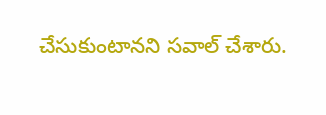చేసుకుంటానని సవాల్‌ చేశారు.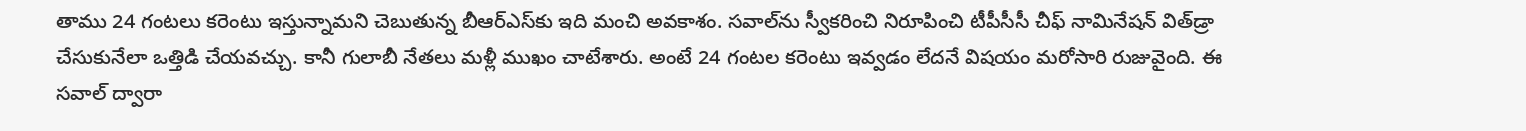తాము 24 గంటలు కరెంటు ఇస్తున్నామని చెబుతున్న బీఆర్‌ఎస్‌కు ఇది మంచి అవకాశం. సవాల్‌ను స్వీకరించి నిరూపించి టీపీసీసీ చీఫ్‌ నామినేషన్‌ విత్‌డ్రా చేసుకునేలా ఒత్తిడి చేయవచ్చు. కానీ గులాబీ నేతలు మళ్లీ ముఖం చాటేశారు. అంటే 24 గంటల కరెంటు ఇవ్వడం లేదనే విషయం మరోసారి రుజువైంది. ఈ సవాల్‌ ద్వారా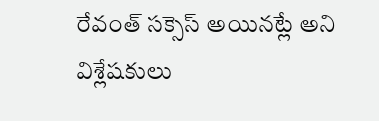రేవంత్‌ సక్సెస్‌ అయినట్లే అని విశ్లేషకులు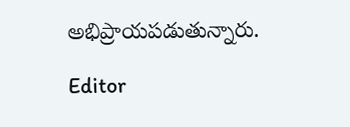అభిప్రాయపడుతున్నారు.

Editor